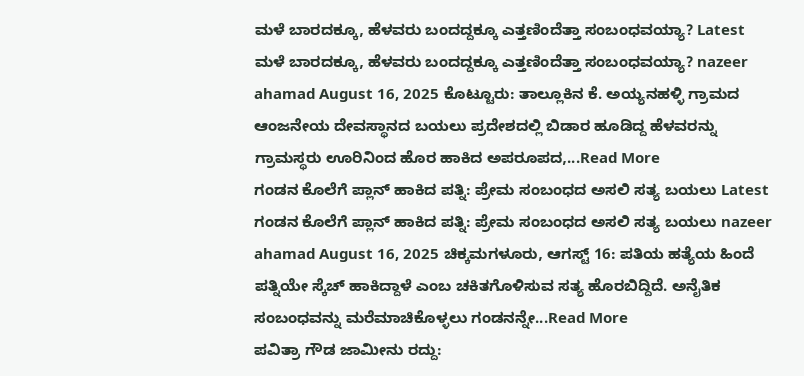ಮಳೆ ಬಾರದಕ್ಕೂ, ಹೆಳವರು ಬಂದದ್ದಕ್ಕೂ ಎತ್ತಣಿಂದೆತ್ತಾ ಸಂಬಂಧವಯ್ಯಾ? Latest ಮಳೆ ಬಾರದಕ್ಕೂ, ಹೆಳವರು ಬಂದದ್ದಕ್ಕೂ ಎತ್ತಣಿಂದೆತ್ತಾ ಸಂಬಂಧವಯ್ಯಾ? nazeer ahamad August 16, 2025 ಕೊಟ್ಟೂರು: ತಾಲ್ಲೂಕಿನ ಕೆ. ಅಯ್ಯನಹಳ್ಳಿ ಗ್ರಾಮದ ಆಂಜನೇಯ ದೇವಸ್ಥಾನದ ಬಯಲು ಪ್ರದೇಶದಲ್ಲಿ ಬಿಡಾರ ಹೂಡಿದ್ದ ಹೆಳವರನ್ನು ಗ್ರಾಮಸ್ಥರು ಊರಿನಿಂದ ಹೊರ ಹಾಕಿದ ಅಪರೂಪದ,...Read More
ಗಂಡನ ಕೊಲೆಗೆ ಪ್ಲಾನ್ ಹಾಕಿದ ಪತ್ನಿ: ಪ್ರೇಮ ಸಂಬಂಧದ ಅಸಲಿ ಸತ್ಯ ಬಯಲು Latest ಗಂಡನ ಕೊಲೆಗೆ ಪ್ಲಾನ್ ಹಾಕಿದ ಪತ್ನಿ: ಪ್ರೇಮ ಸಂಬಂಧದ ಅಸಲಿ ಸತ್ಯ ಬಯಲು nazeer ahamad August 16, 2025 ಚಿಕ್ಕಮಗಳೂರು, ಆಗಸ್ಟ್ 16: ಪತಿಯ ಹತ್ಯೆಯ ಹಿಂದೆ ಪತ್ನಿಯೇ ಸ್ಕೆಚ್ ಹಾಕಿದ್ದಾಳೆ ಎಂಬ ಚಕಿತಗೊಳಿಸುವ ಸತ್ಯ ಹೊರಬಿದ್ದಿದೆ. ಅನೈತಿಕ ಸಂಬಂಧವನ್ನು ಮರೆಮಾಚಿಕೊಳ್ಳಲು ಗಂಡನನ್ನೇ...Read More
ಪವಿತ್ರಾ ಗೌಡ ಜಾಮೀನು ರದ್ದು: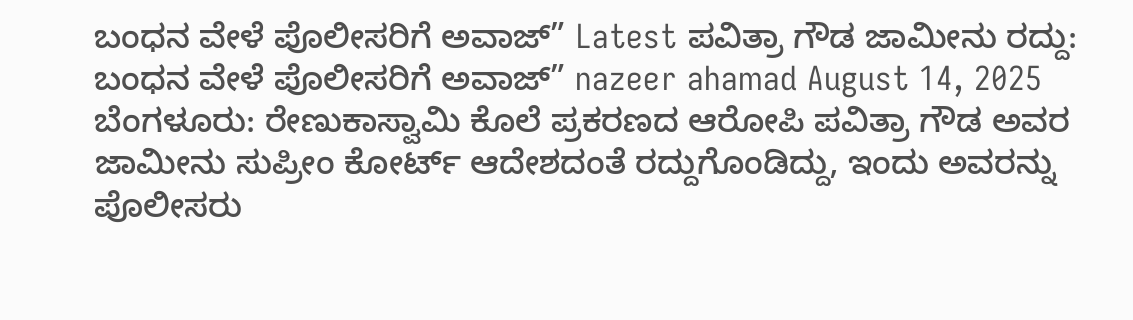ಬಂಧನ ವೇಳೆ ಪೊಲೀಸರಿಗೆ ಅವಾಜ್” Latest ಪವಿತ್ರಾ ಗೌಡ ಜಾಮೀನು ರದ್ದು: ಬಂಧನ ವೇಳೆ ಪೊಲೀಸರಿಗೆ ಅವಾಜ್” nazeer ahamad August 14, 2025 ಬೆಂಗಳೂರು: ರೇಣುಕಾಸ್ವಾಮಿ ಕೊಲೆ ಪ್ರಕರಣದ ಆರೋಪಿ ಪವಿತ್ರಾ ಗೌಡ ಅವರ ಜಾಮೀನು ಸುಪ್ರೀಂ ಕೋರ್ಟ್ ಆದೇಶದಂತೆ ರದ್ದುಗೊಂಡಿದ್ದು, ಇಂದು ಅವರನ್ನು ಪೊಲೀಸರು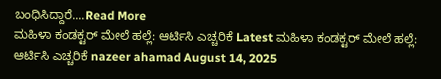ಬಂಧಿಸಿದ್ದಾರೆ....Read More
ಮಹಿಳಾ ಕಂಡಕ್ಟರ್ ಮೇಲೆ ಹಲ್ಲೆ: ಆರ್ಟಿಸಿ ಎಚ್ಚರಿಕೆ Latest ಮಹಿಳಾ ಕಂಡಕ್ಟರ್ ಮೇಲೆ ಹಲ್ಲೆ: ಆರ್ಟಿಸಿ ಎಚ್ಚರಿಕೆ nazeer ahamad August 14, 2025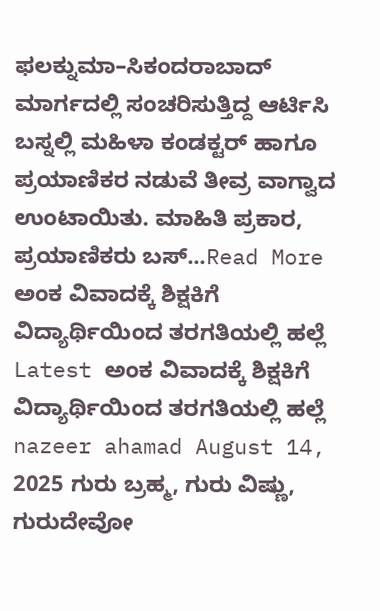ಫಲಕ್ನುಮಾ–ಸಿಕಂದರಾಬಾದ್ ಮಾರ್ಗದಲ್ಲಿ ಸಂಚರಿಸುತ್ತಿದ್ದ ಆರ್ಟಿಸಿ ಬಸ್ನಲ್ಲಿ ಮಹಿಳಾ ಕಂಡಕ್ಟರ್ ಹಾಗೂ ಪ್ರಯಾಣಿಕರ ನಡುವೆ ತೀವ್ರ ವಾಗ್ವಾದ ಉಂಟಾಯಿತು. ಮಾಹಿತಿ ಪ್ರಕಾರ, ಪ್ರಯಾಣಿಕರು ಬಸ್...Read More
ಅಂಕ ವಿವಾದಕ್ಕೆ ಶಿಕ್ಷಕಿಗೆ ವಿದ್ಯಾರ್ಥಿಯಿಂದ ತರಗತಿಯಲ್ಲಿ ಹಲ್ಲೆ Latest ಅಂಕ ವಿವಾದಕ್ಕೆ ಶಿಕ್ಷಕಿಗೆ ವಿದ್ಯಾರ್ಥಿಯಿಂದ ತರಗತಿಯಲ್ಲಿ ಹಲ್ಲೆ nazeer ahamad August 14, 2025 ಗುರು ಬ್ರಹ್ಮ, ಗುರು ವಿಷ್ಣು, ಗುರುದೇವೋ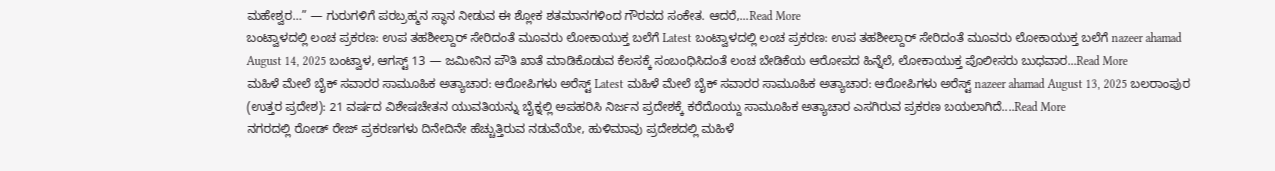ಮಹೇಶ್ವರ…” — ಗುರುಗಳಿಗೆ ಪರಬ್ರಹ್ಮನ ಸ್ಥಾನ ನೀಡುವ ಈ ಶ್ಲೋಕ ಶತಮಾನಗಳಿಂದ ಗೌರವದ ಸಂಕೇತ. ಆದರೆ,...Read More
ಬಂಟ್ವಾಳದಲ್ಲಿ ಲಂಚ ಪ್ರಕರಣ: ಉಪ ತಹಶೀಲ್ದಾರ್ ಸೇರಿದಂತೆ ಮೂವರು ಲೋಕಾಯುಕ್ತ ಬಲೆಗೆ Latest ಬಂಟ್ವಾಳದಲ್ಲಿ ಲಂಚ ಪ್ರಕರಣ: ಉಪ ತಹಶೀಲ್ದಾರ್ ಸೇರಿದಂತೆ ಮೂವರು ಲೋಕಾಯುಕ್ತ ಬಲೆಗೆ nazeer ahamad August 14, 2025 ಬಂಟ್ವಾಳ, ಆಗಸ್ಟ್ 13 — ಜಮೀನಿನ ಪೌತಿ ಖಾತೆ ಮಾಡಿಕೊಡುವ ಕೆಲಸಕ್ಕೆ ಸಂಬಂಧಿಸಿದಂತೆ ಲಂಚ ಬೇಡಿಕೆಯ ಆರೋಪದ ಹಿನ್ನೆಲೆ, ಲೋಕಾಯುಕ್ತ ಪೊಲೀಸರು ಬುಧವಾರ...Read More
ಮಹಿಳೆ ಮೇಲೆ ಬೈಕ್ ಸವಾರರ ಸಾಮೂಹಿಕ ಅತ್ಯಾಚಾರ: ಆರೋಪಿಗಳು ಅರೆಸ್ಟ್ Latest ಮಹಿಳೆ ಮೇಲೆ ಬೈಕ್ ಸವಾರರ ಸಾಮೂಹಿಕ ಅತ್ಯಾಚಾರ: ಆರೋಪಿಗಳು ಅರೆಸ್ಟ್ nazeer ahamad August 13, 2025 ಬಲರಾಂಪುರ (ಉತ್ತರ ಪ್ರದೇಶ): 21 ವರ್ಷದ ವಿಶೇಷಚೇತನ ಯುವತಿಯನ್ನು ಬೈಕ್ನಲ್ಲಿ ಅಪಹರಿಸಿ ನಿರ್ಜನ ಪ್ರದೇಶಕ್ಕೆ ಕರೆದೊಯ್ದು ಸಾಮೂಹಿಕ ಅತ್ಯಾಚಾರ ಎಸಗಿರುವ ಪ್ರಕರಣ ಬಯಲಾಗಿದೆ....Read More
ನಗರದಲ್ಲಿ ರೋಡ್ ರೇಜ್ ಪ್ರಕರಣಗಳು ದಿನೇದಿನೇ ಹೆಚ್ಚುತ್ತಿರುವ ನಡುವೆಯೇ, ಹುಳಿಮಾವು ಪ್ರದೇಶದಲ್ಲಿ ಮಹಿಳೆ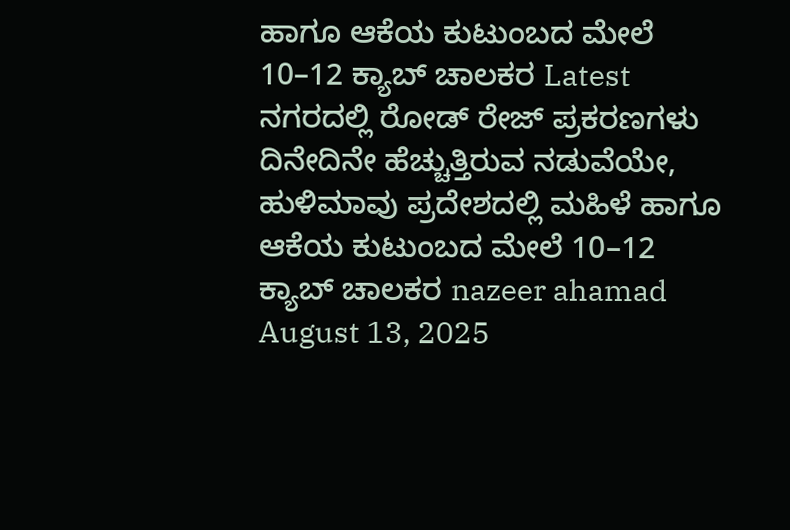ಹಾಗೂ ಆಕೆಯ ಕುಟುಂಬದ ಮೇಲೆ 10–12 ಕ್ಯಾಬ್ ಚಾಲಕರ Latest ನಗರದಲ್ಲಿ ರೋಡ್ ರೇಜ್ ಪ್ರಕರಣಗಳು ದಿನೇದಿನೇ ಹೆಚ್ಚುತ್ತಿರುವ ನಡುವೆಯೇ, ಹುಳಿಮಾವು ಪ್ರದೇಶದಲ್ಲಿ ಮಹಿಳೆ ಹಾಗೂ ಆಕೆಯ ಕುಟುಂಬದ ಮೇಲೆ 10–12 ಕ್ಯಾಬ್ ಚಾಲಕರ nazeer ahamad August 13, 2025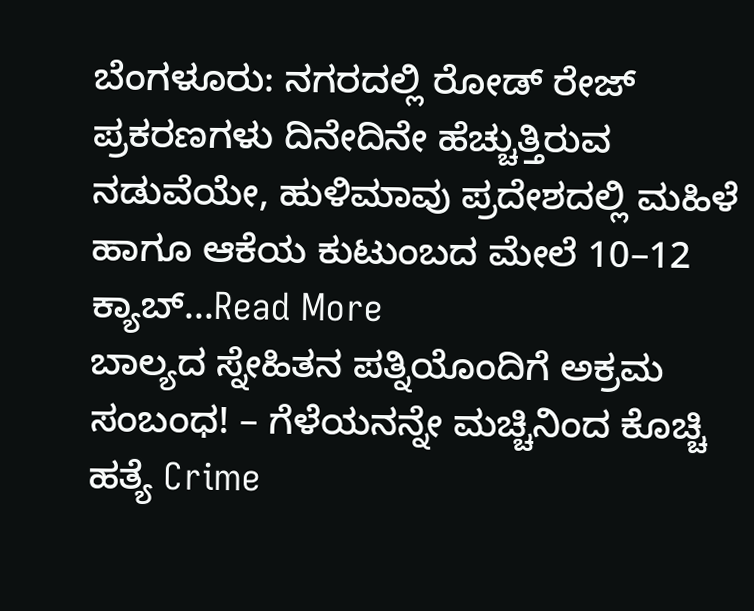ಬೆಂಗಳೂರು: ನಗರದಲ್ಲಿ ರೋಡ್ ರೇಜ್ ಪ್ರಕರಣಗಳು ದಿನೇದಿನೇ ಹೆಚ್ಚುತ್ತಿರುವ ನಡುವೆಯೇ, ಹುಳಿಮಾವು ಪ್ರದೇಶದಲ್ಲಿ ಮಹಿಳೆ ಹಾಗೂ ಆಕೆಯ ಕುಟುಂಬದ ಮೇಲೆ 10–12 ಕ್ಯಾಬ್...Read More
ಬಾಲ್ಯದ ಸ್ನೇಹಿತನ ಪತ್ನಿಯೊಂದಿಗೆ ಅಕ್ರಮ ಸಂಬಂಧ! – ಗೆಳೆಯನನ್ನೇ ಮಚ್ಚಿನಿಂದ ಕೊಚ್ಚಿ ಹತ್ಯೆ Crime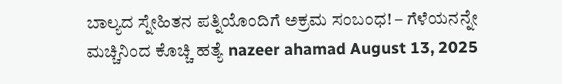ಬಾಲ್ಯದ ಸ್ನೇಹಿತನ ಪತ್ನಿಯೊಂದಿಗೆ ಅಕ್ರಮ ಸಂಬಂಧ! – ಗೆಳೆಯನನ್ನೇ ಮಚ್ಚಿನಿಂದ ಕೊಚ್ಚಿ ಹತ್ಯೆ nazeer ahamad August 13, 2025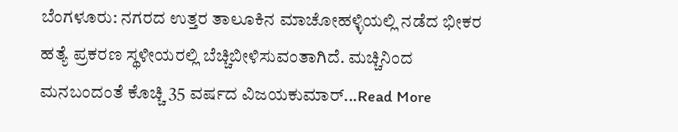ಬೆಂಗಳೂರು: ನಗರದ ಉತ್ತರ ತಾಲೂಕಿನ ಮಾಚೋಹಳ್ಳಿಯಲ್ಲಿ ನಡೆದ ಭೀಕರ ಹತ್ಯೆ ಪ್ರಕರಣ ಸ್ಥಳೀಯರಲ್ಲಿ ಬೆಚ್ಚಿಬೀಳಿಸುವಂತಾಗಿದೆ. ಮಚ್ಚಿನಿಂದ ಮನಬಂದಂತೆ ಕೊಚ್ಚಿ 35 ವರ್ಷದ ವಿಜಯಕುಮಾರ್...Read More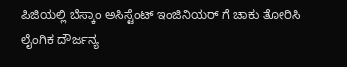ಪಿಜಿಯಲ್ಲಿ ಬೆಸ್ಕಾಂ ಅಸಿಸ್ಟೆಂಟ್ ಇಂಜಿನಿಯರ್ ಗೆ ಚಾಕು ತೋರಿಸಿ ಲೈಂಗಿಕ ದೌರ್ಜನ್ಯ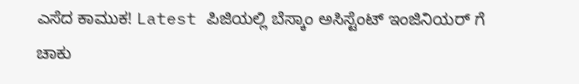ಎಸೆದ ಕಾಮುಕ! Latest ಪಿಜಿಯಲ್ಲಿ ಬೆಸ್ಕಾಂ ಅಸಿಸ್ಟೆಂಟ್ ಇಂಜಿನಿಯರ್ ಗೆ ಚಾಕು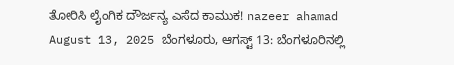ತೋರಿಸಿ ಲೈಂಗಿಕ ದೌರ್ಜನ್ಯ ಎಸೆದ ಕಾಮುಕ! nazeer ahamad August 13, 2025 ಬೆಂಗಳೂರು, ಆಗಸ್ಟ್ 13: ಬೆಂಗಳೂರಿನಲ್ಲಿ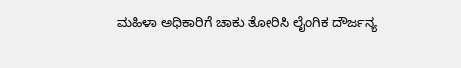ಮಹಿಳಾ ಅಧಿಕಾರಿಗೆ ಚಾಕು ತೋರಿಸಿ ಲೈಂಗಿಕ ದೌರ್ಜನ್ಯ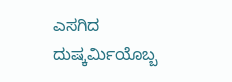ಎಸಗಿದ ದುಷ್ಕರ್ಮಿಯೊಬ್ಬ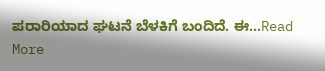ಪರಾರಿಯಾದ ಘಟನೆ ಬೆಳಕಿಗೆ ಬಂದಿದೆ. ಈ...Read More